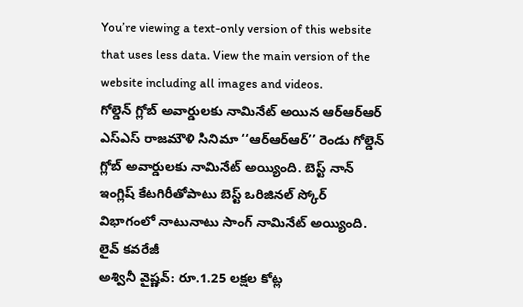You’re viewing a text-only version of this website that uses less data. View the main version of the website including all images and videos.
గోల్డెన్ గ్లోబ్ అవార్డులకు నామినేట్ అయిన ఆర్ఆర్ఆర్
ఎస్ఎస్ రాజమౌళి సినిమా ‘‘ఆర్ఆర్ఆర్’’ రెండు గోల్డెన్ గ్లోబ్ అవార్డులకు నామినేట్ అయ్యింది. బెస్ట్ నాన్ ఇంగ్లిష్ కేటగిరీతోపాటు బెస్ట్ ఒరిజినల్ స్కోర్ విభాగంలో నాటునాటు సాంగ్ నామినేట్ అయ్యింది.
లైవ్ కవరేజీ
అశ్వినీ వైష్ణవ్: రూ.1.25 లక్షల కోట్ల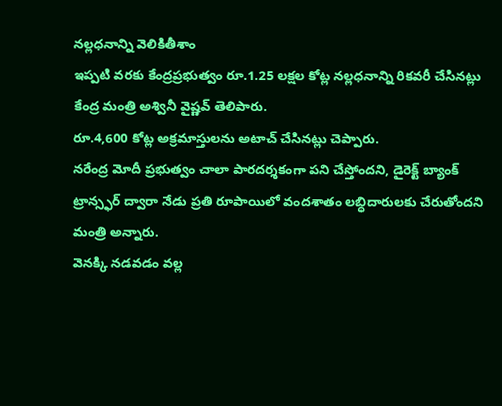నల్లధనాన్ని వెలికితీశాం
ఇప్పటి వరకు కేంద్రప్రభుత్వం రూ.1.25 లక్షల కోట్ల నల్లధనాన్ని రికవరీ చేసినట్లు కేంద్ర మంత్రి అశ్వినీ వైష్ణవ్ తెలిపారు.
రూ.4,600 కోట్ల అక్రమాస్తులను అటాచ్ చేసినట్లు చెప్పారు.
నరేంద్ర మోదీ ప్రభుత్వం చాలా పారదర్శకంగా పని చేస్తోందని, డైరెక్ట్ బ్యాంక్ ట్రాన్స్ఫర్ ద్వారా నేడు ప్రతి రూపాయిలో వందశాతం లబ్ధిదారులకు చేరుతోందని మంత్రి అన్నారు.
వెనక్కి నడవడం వల్ల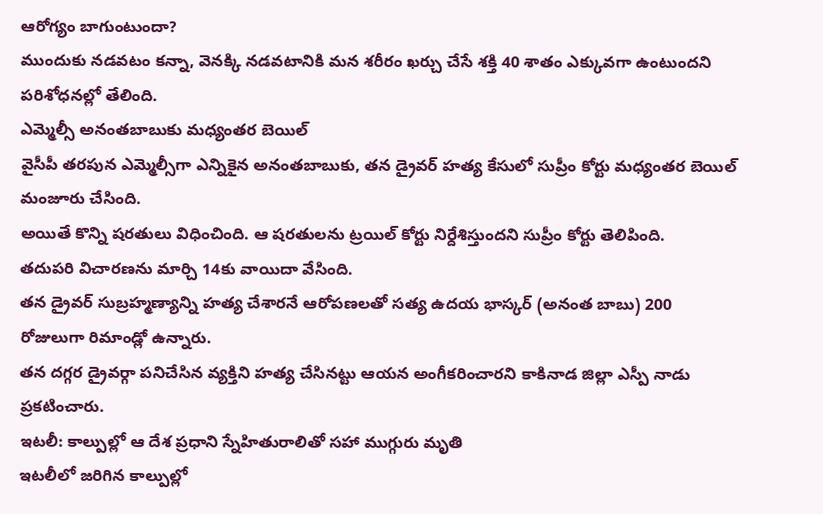ఆరోగ్యం బాగుంటుందా?
ముందుకు నడవటం కన్నా, వెనక్కి నడవటానికి మన శరీరం ఖర్చు చేసే శక్తి 40 శాతం ఎక్కువగా ఉంటుందని పరిశోధనల్లో తేలింది.
ఎమ్మెల్సీ అనంతబాబుకు మధ్యంతర బెయిల్
వైసీపీ తరపున ఎమ్మెల్సీగా ఎన్నికైన అనంతబాబుకు, తన డ్రైవర్ హత్య కేసులో సుప్రీం కోర్టు మధ్యంతర బెయిల్ మంజూరు చేసింది.
అయితే కొన్ని షరతులు విధించింది. ఆ షరతులను ట్రయిల్ కోర్టు నిర్దేశిస్తుందని సుప్రీం కోర్టు తెలిపింది.
తదుపరి విచారణను మార్చి 14కు వాయిదా వేసింది.
తన డ్రైవర్ సుబ్రహ్మణ్యాన్ని హత్య చేశారనే ఆరోపణలతో సత్య ఉదయ భాస్కర్ (అనంత బాబు) 200 రోజులుగా రిమాండ్లో ఉన్నారు.
తన దగ్గర డ్రైవర్గా పనిచేసిన వ్యక్తిని హత్య చేసినట్టు ఆయన అంగీకరించారని కాకినాడ జిల్లా ఎస్పీ నాడు ప్రకటించారు.
ఇటలీ: కాల్పుల్లో ఆ దేశ ప్రధాని స్నేహితురాలితో సహా ముగ్గురు మృతి
ఇటలీలో జరిగిన కాల్పుల్లో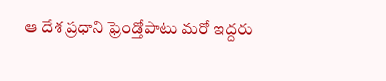ఆ దేశ ప్రధాని ఫ్రెండ్తోపాటు మరో ఇద్దరు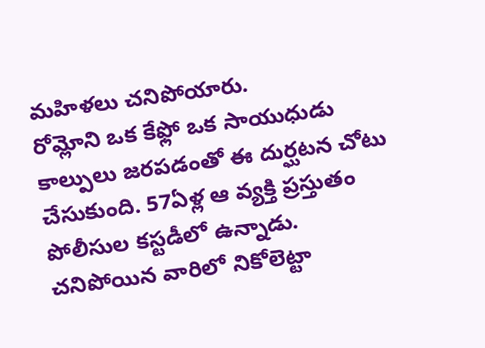మహిళలు చనిపోయారు.
రోమ్లోని ఒక కేఫ్లో ఒక సాయుధుడు కాల్పులు జరపడంతో ఈ దుర్ఘటన చోటు చేసుకుంది. 57ఏళ్ల ఆ వ్యక్తి ప్రస్తుతం పోలీసుల కస్టడీలో ఉన్నాడు.
చనిపోయిన వారిలో నికోలెట్టా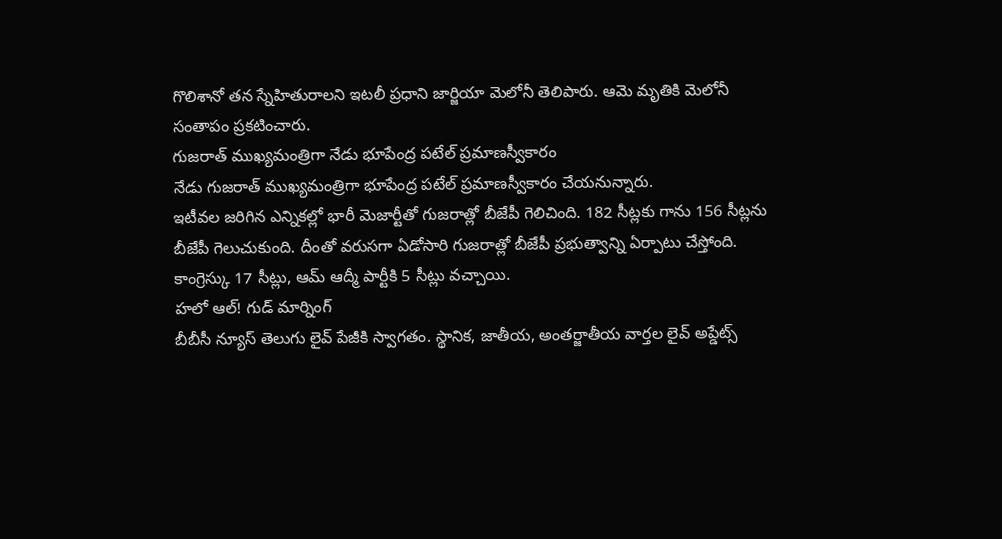గొలిశానో తన స్నేహితురాలని ఇటలీ ప్రధాని జార్జియా మెలోనీ తెలిపారు. ఆమె మృతికి మెలోనీ సంతాపం ప్రకటించారు.
గుజరాత్ ముఖ్యమంత్రిగా నేడు భూపేంద్ర పటేల్ ప్రమాణస్వీకారం
నేడు గుజరాత్ ముఖ్యమంత్రిగా భూపేంద్ర పటేల్ ప్రమాణస్వీకారం చేయనున్నారు.
ఇటీవల జరిగిన ఎన్నికల్లో భారీ మెజార్టీతో గుజరాత్లో బీజేపీ గెలిచింది. 182 సీట్లకు గాను 156 సీట్లను బీజేపీ గెలుచుకుంది. దీంతో వరుసగా ఏడోసారి గుజరాత్లో బీజేపీ ప్రభుత్వాన్ని ఏర్పాటు చేస్తోంది.
కాంగ్రెస్కు 17 సీట్లు, ఆమ్ ఆద్మీ పార్టీకి 5 సీట్లు వచ్చాయి.
హలో ఆల్! గుడ్ మార్నింగ్
బీబీసీ న్యూస్ తెలుగు లైవ్ పేజీకి స్వాగతం. స్థానిక, జాతీయ, అంతర్జాతీయ వార్తల లైవ్ అప్డేట్స్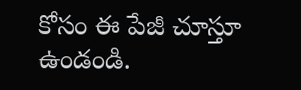కోసం ఈ పేజీ చూస్తూ ఉండండి.